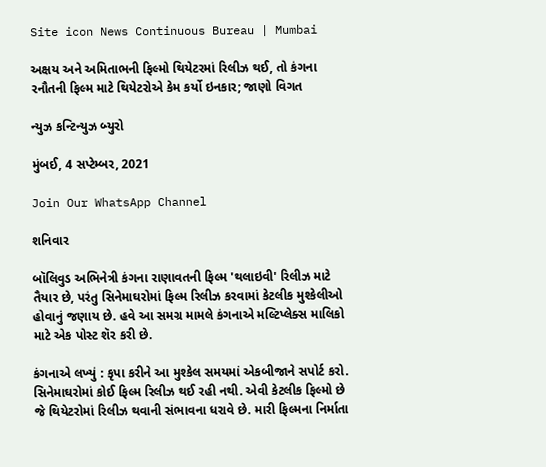Site icon News Continuous Bureau | Mumbai

અક્ષય અને અમિતાભની ફિલ્મો થિયેટરમાં રિલીઝ થઈ, તો કંગના રનૌતની ફિલ્મ માટે થિયેટરોએ કેમ કર્યો ઇનકાર; જાણો વિગત

ન્યુઝ કન્ટિન્યુઝ બ્યુરો

મુંબઈ, 4 સપ્ટેમ્બર, 2021

Join Our WhatsApp Channel

શનિવાર

બૉલિવુડ અભિનેત્રી કંગના રાણાવતની ફિલ્મ 'થલાઇવી' રિલીઝ માટે તૈયાર છે, પરંતુ સિનેમાઘરોમાં ફિલ્મ રિલીઝ કરવામાં કેટલીક મુશ્કેલીઓ હોવાનું જણાય છે. હવે આ સમગ્ર મામલે કંગનાએ મલ્ટિપ્લેક્સ માલિકો માટે એક પોસ્ટ શૅર કરી છે.

કંગનાએ લખ્યું : કૃપા કરીને આ મુશ્કેલ સમયમાં એકબીજાને સપોર્ટ કરો. સિનેમાઘરોમાં કોઈ ફિલ્મ રિલીઝ થઈ રહી નથી. એવી કેટલીક ફિલ્મો છે જે થિયેટરોમાં રિલીઝ થવાની સંભાવના ધરાવે છે. મારી ફિલ્મના નિર્માતા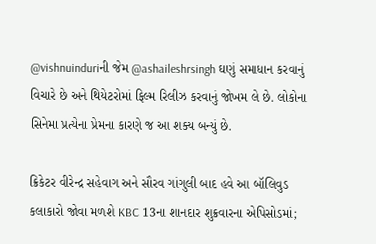@vishnuinduriની જેમ @ashaileshrsingh ઘણું સમાધાન કરવાનું વિચારે છે અને થિયેટરોમાં ફિલ્મ રિલીઝ કરવાનું જોખમ લે છે. લોકોના સિનેમા પ્રત્યેના પ્રેમના કારણે જ આ શક્ય બન્યું છે.

ક્રિકેટર વીરેન્દ્ર સહેવાગ અને સૌરવ ગાંગુલી બાદ હવે આ બૉલિવુડ કલાકારો જોવા મળશે KBC 13ના શાનદાર શુક્રવારના એપિસોડમાં;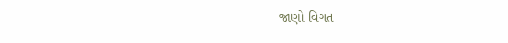જાણો વિગત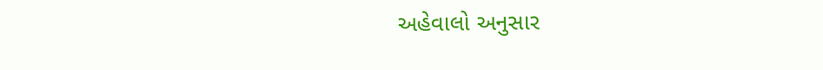અહેવાલો અનુસાર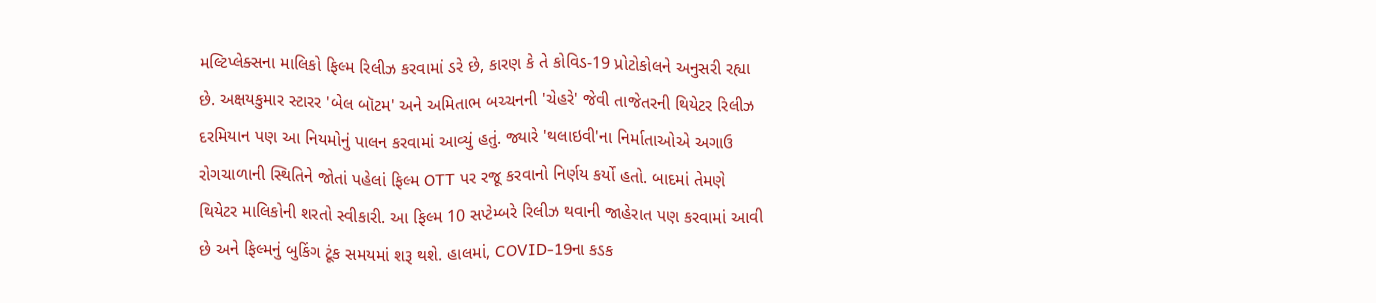મલ્ટિપ્લેક્સના માલિકો ફિલ્મ રિલીઝ કરવામાં ડરે છે, કારણ કે તે કોવિડ-19 પ્રોટોકોલને અનુસરી રહ્યા છે. અક્ષયકુમાર સ્ટારર 'બેલ બૉટમ' અને અમિતાભ બચ્ચનની 'ચેહરે' જેવી તાજેતરની થિયેટર રિલીઝ દરમિયાન પણ આ નિયમોનું પાલન કરવામાં આવ્યું હતું. જ્યારે 'થલાઇવી'ના નિર્માતાઓએ અગાઉ રોગચાળાની સ્થિતિને જોતાં પહેલાં ફિલ્મ OTT પર રજૂ કરવાનો નિર્ણય કર્યો હતો. બાદમાં તેમણે થિયેટર માલિકોની શરતો સ્વીકારી. આ ફિલ્મ 10 સપ્ટેમ્બરે રિલીઝ થવાની જાહેરાત પણ કરવામાં આવી છે અને ફિલ્મનું બુકિંગ ટૂંક સમયમાં શરૂ થશે. હાલમાં, COVID-19ના કડક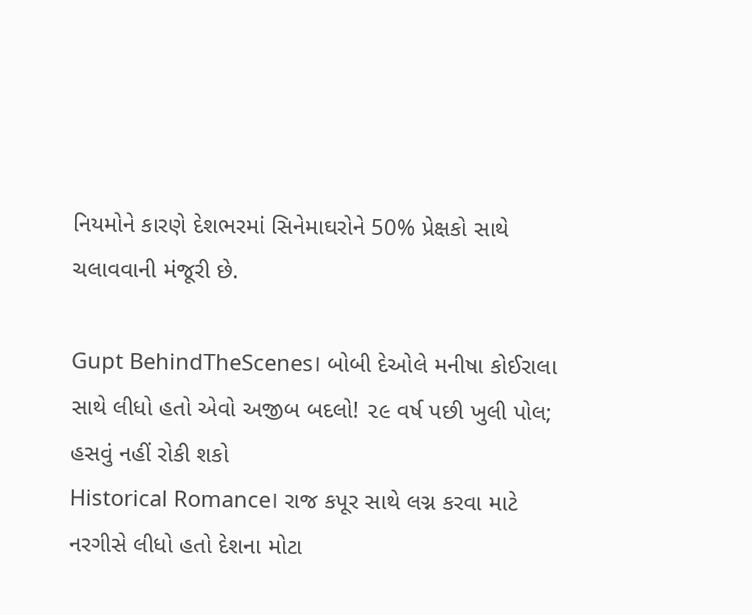નિયમોને કારણે દેશભરમાં સિનેમાઘરોને 50% પ્રેક્ષકો સાથે ચલાવવાની મંજૂરી છે.

Gupt BehindTheScenes। બોબી દેઓલે મનીષા કોઈરાલા સાથે લીધો હતો એવો અજીબ બદલો! ૨૯ વર્ષ પછી ખુલી પોલ; હસવું નહીં રોકી શકો
Historical Romance। રાજ કપૂર સાથે લગ્ન કરવા માટે નરગીસે લીધો હતો દેશના મોટા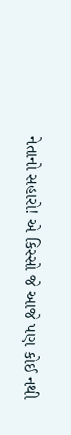નેતાનો સહારો! એ કિસ્સો જે આજે પણ કોઈ નથી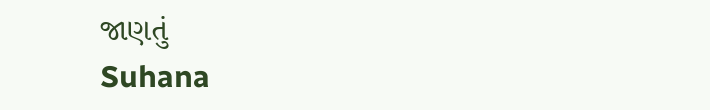જાણતું
Suhana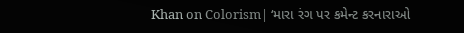Khan on Colorism| ‘મારા રંગ પર કમેન્ટ કરનારાઓ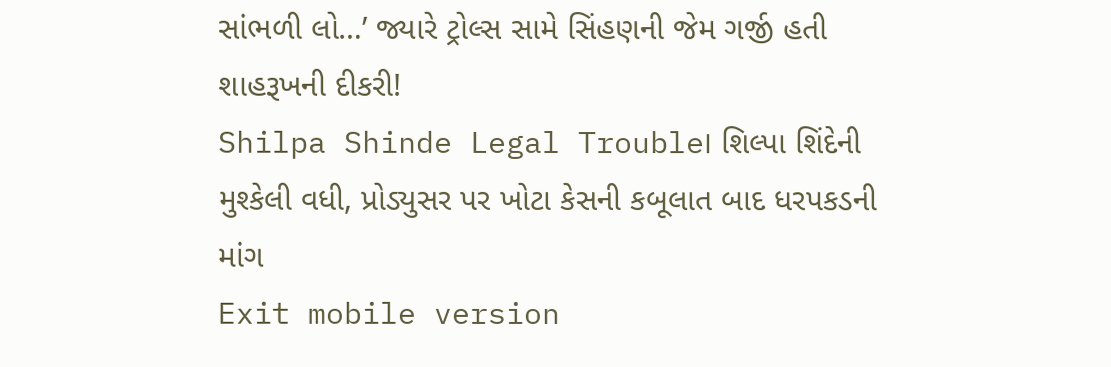સાંભળી લો…’ જ્યારે ટ્રોલ્સ સામે સિંહણની જેમ ગર્જી હતી શાહરૂખની દીકરી!
Shilpa Shinde Legal Trouble। શિલ્પા શિંદેની મુશ્કેલી વધી, પ્રોડ્યુસર પર ખોટા કેસની કબૂલાત બાદ ધરપકડની માંગ
Exit mobile version